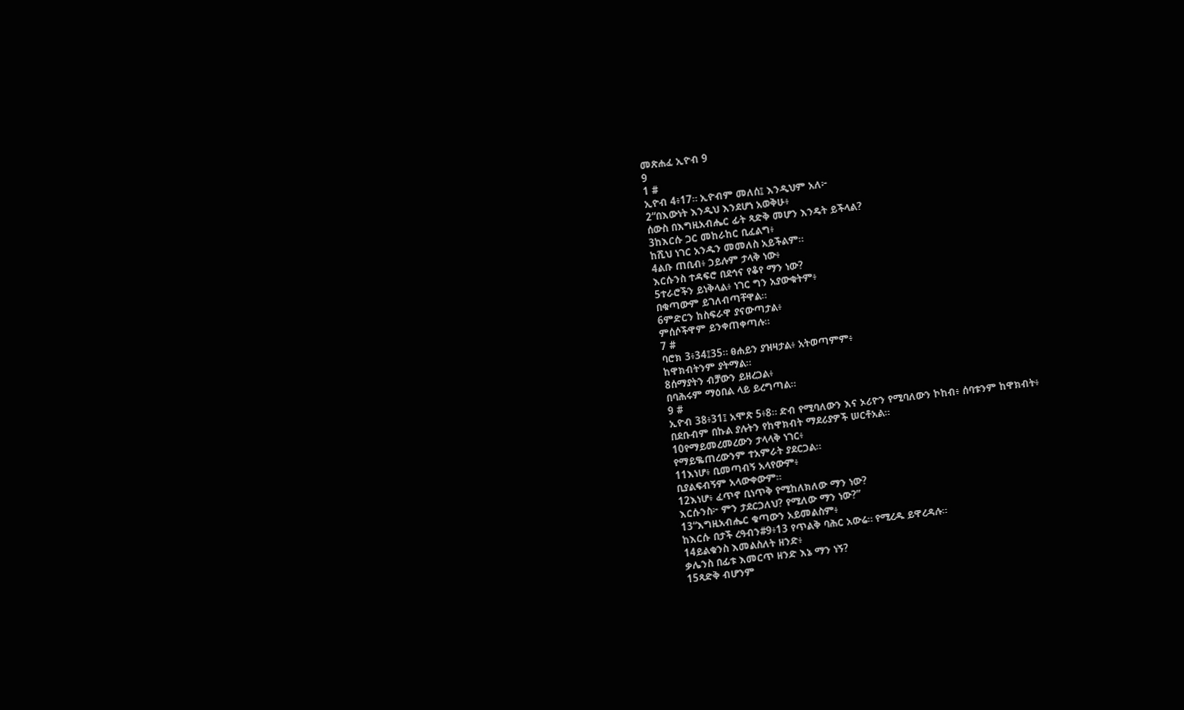መጽሐፈ ኢዮብ 9
9
1 #
ኢዮብ 4፥17። ኢዮብም መለሰ፤ እንዲህም አለ፦
2“በእውነት እንዲህ እንደሆነ አወቅሁ፥
ሰውስ በእግዚአብሔር ፊት ጻድቅ መሆን እንዴት ይችላል?
3ከእርሱ ጋር መከራከር ቢፈልግ፥
ከሺህ ነገር አንዱን መመለስ አይችልም።
4ልቡ ጠቢብ፥ ኃይሉም ታላቅ ነው፥
እርሱንስ ተዳፍሮ በደኅና የቆየ ማን ነው?
5ተራሮችን ይነቅላል፥ ነገር ግን አያውቁትም፥
በቁጣውም ይገለብጣቸዋል።
6ምድርን ከስፍራዋ ያናውጣታል፥
ምሰሶችዋም ይንቀጠቀጣሉ።
7 #
ባሮክ 3፥34፤35። ፀሐይን ያዝዛታል፥ አትወጣምም፥
ከዋክብትንም ያትማል።
8ሰማያትን ብቻውን ይዘረጋል፥
በባሕሩም ማዕበል ላይ ይረግጣል።
9 #
ኢዮብ 38፥31፤ አሞጽ 5፥8። ድብ የሚባለውን እና ኦሪዮን የሚባለውን ኮከብ፥ ሰባቱንም ከዋክብት፥
በደቡብም በኩል ያሉትን የከዋክብት ማደሪያዎች ሠርቶአል።
10የማይመረመረውን ታላላቅ ነገር፥
የማይቈጠረውንም ተአምራት ያደርጋል።
11እነሆ፥ ቢመጣብኝ አላየውም፥
ቢያልፍብኝም አላውቀውም።
12እነሆ፥ ፈጥኖ ቢነጥቅ የሚከለክለው ማን ነው?
እርሱንስ፦ ምን ታደርጋለህ? የሚለው ማን ነው?”
13“እግዚአብሔር ቁጣውን አይመልስም፥
ከእርሱ በታች ረዓብን#9፥13 የጥልቅ ባሕር አውሬ። የሚረዱ ይዋረዳሉ።
14ይልቁንስ እመልስለት ዘንድ፥
ቃሌንስ በፊቱ እመርጥ ዘንድ እኔ ማን ነኝ?
15ጻድቅ ብሆንም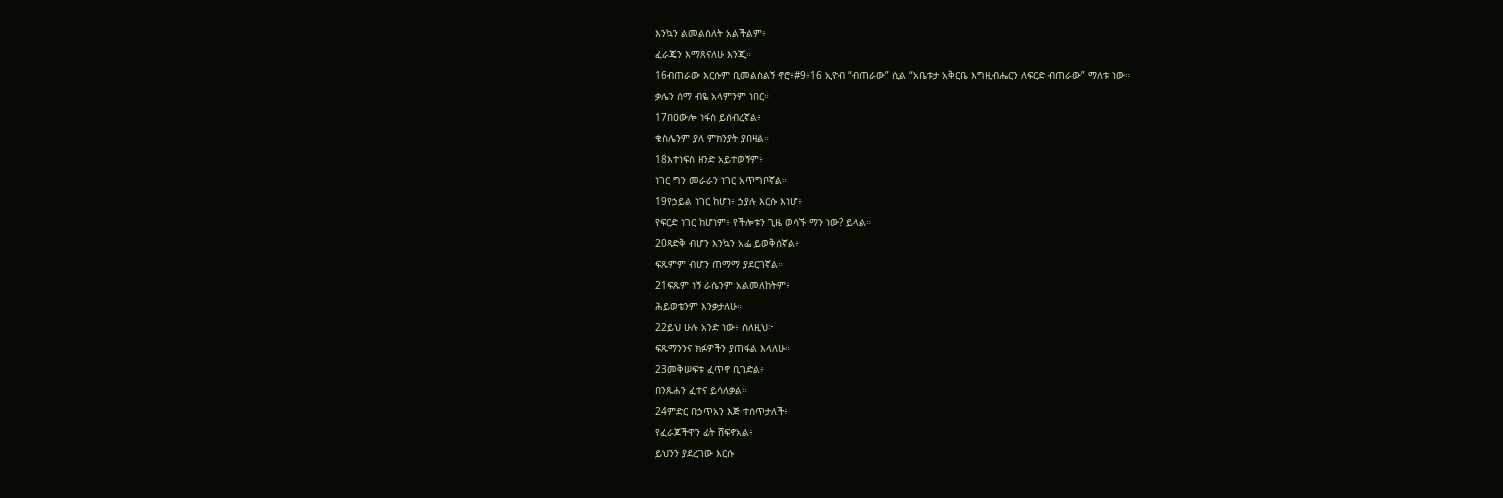እንኳን ልመልስለት አልችልም፥
ፈራጄን እማጸናለሁ እንጂ።
16ብጠራው እርሱም ቢመልስልኝ ኖሮ፥#9፥16 ኢዮብ “ብጠራው” ሲል “አቤቱታ አቅርቤ እግዚብሔርን ለፍርድ ብጠራው” ማለቱ ነው።
ቃሌን ሰማ ብዬ አላምንም ነበር።
17በዐውሎ ነፋስ ይሰብረኛል፥
ቁስሌንም ያለ ምክንያት ያበዛል።
18እተነፍስ ዘንድ አይተወኝም፥
ነገር ግን መራራን ነገር አጥግቦኛል።
19የኃይል ነገር ከሆነ፥ ኃያሉ እርሱ እነሆ፥
የፍርድ ነገር ከሆነም፥ የችሎቱን ጊዜ ወሳኙ ማን ነው? ይላል።
20ጻድቅ ብሆን እንኳን አፌ ይወቅሰኛል፥
ፍጹምም ብሆን ጠማማ ያደርገኛል።
21ፍጹም ነኝ ራሴንም አልመለከትም፥
ሕይወቴንም እንቃታለሁ።
22ይህ ሁሉ አንድ ነው፥ ስለዚህ፦
ፍጹማንንና ክፉዎችን ያጠፋል እላለሁ።
23መቅሠፍቱ ፈጥኖ ቢገድል፥
በንጹሐን ፈተና ይሳለቃል።
24ምድር በኃጥአን እጅ ተሰጥታለች፥
የፈራጆችዋን ፊት ሸፍኖአል፥
ይህንን ያደረገው እርሱ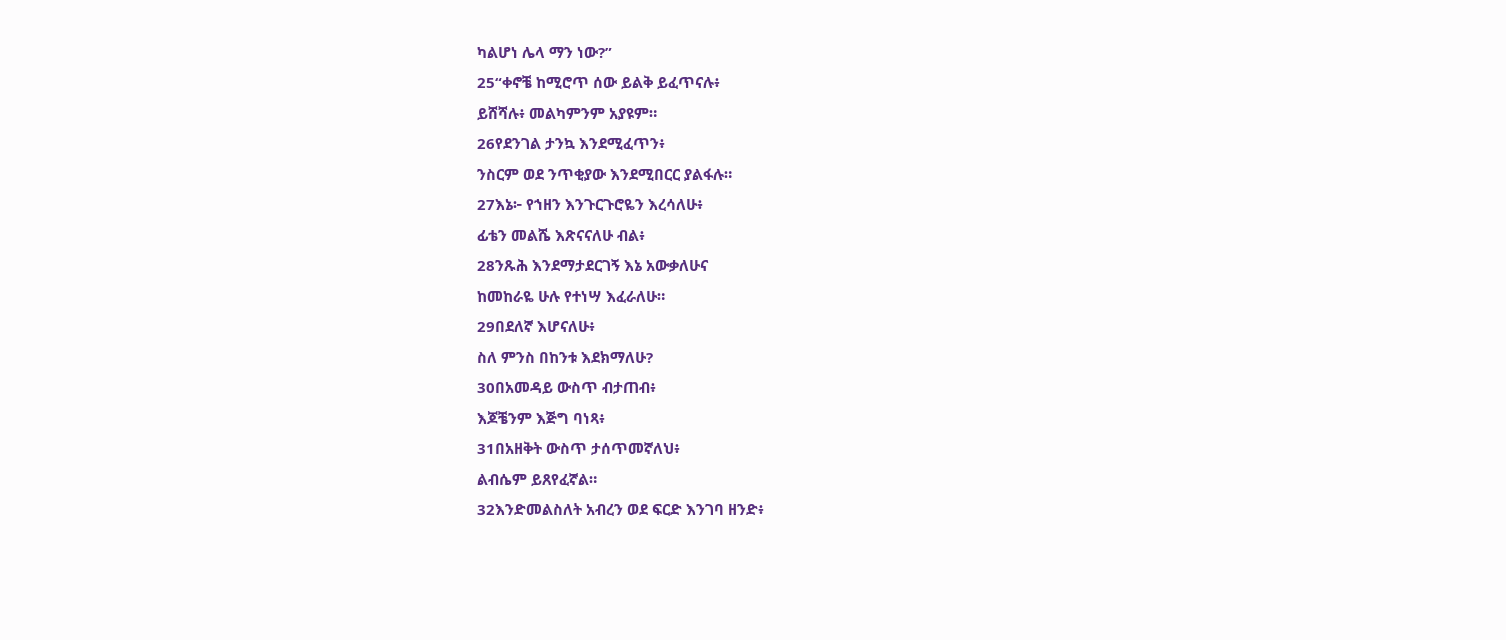ካልሆነ ሌላ ማን ነው?”
25“ቀኖቼ ከሚሮጥ ሰው ይልቅ ይፈጥናሉ፥
ይሸሻሉ፥ መልካምንም አያዩም።
26የደንገል ታንኳ እንደሚፈጥን፥
ንስርም ወደ ንጥቂያው እንደሚበርር ያልፋሉ።
27እኔ፦ የኀዘን እንጉርጉሮዬን እረሳለሁ፥
ፊቴን መልሼ እጽናናለሁ ብል፥
28ንጹሕ እንደማታደርገኝ እኔ አውቃለሁና
ከመከራዬ ሁሉ የተነሣ እፈራለሁ።
29በደለኛ እሆናለሁ፥
ስለ ምንስ በከንቱ እደክማለሁ?
30በአመዳይ ውስጥ ብታጠብ፥
እጆቼንም እጅግ ባነጻ፥
31በአዘቅት ውስጥ ታሰጥመኛለህ፥
ልብሴም ይጸየፈኛል።
32እንድመልስለት አብረን ወደ ፍርድ እንገባ ዘንድ፥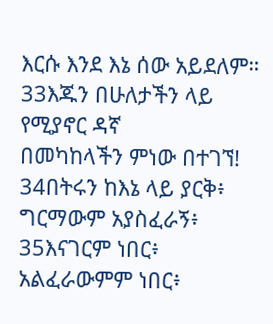እርሱ እንደ እኔ ሰው አይደለም።
33እጁን በሁለታችን ላይ የሚያኖር ዳኛ
በመካከላችን ምነው በተገኘ!
34በትሩን ከእኔ ላይ ያርቅ፥
ግርማውም አያስፈራኝ፥
35እናገርም ነበር፥ አልፈራውምም ነበር፥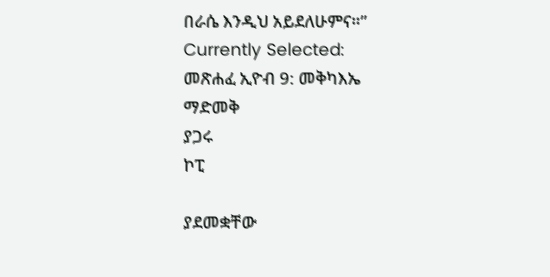በራሴ እንዲህ አይደለሁምና።”
Currently Selected:
መጽሐፈ ኢዮብ 9: መቅካእኤ
ማድመቅ
ያጋሩ
ኮፒ

ያደመቋቸው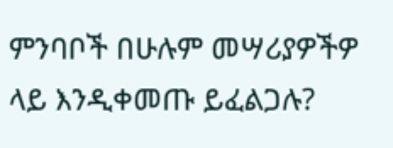ምንባቦች በሁሉም መሣሪያዎችዎ ላይ እንዲቀመጡ ይፈልጋሉ?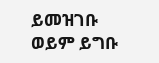ይመዝገቡ ወይም ይግቡ